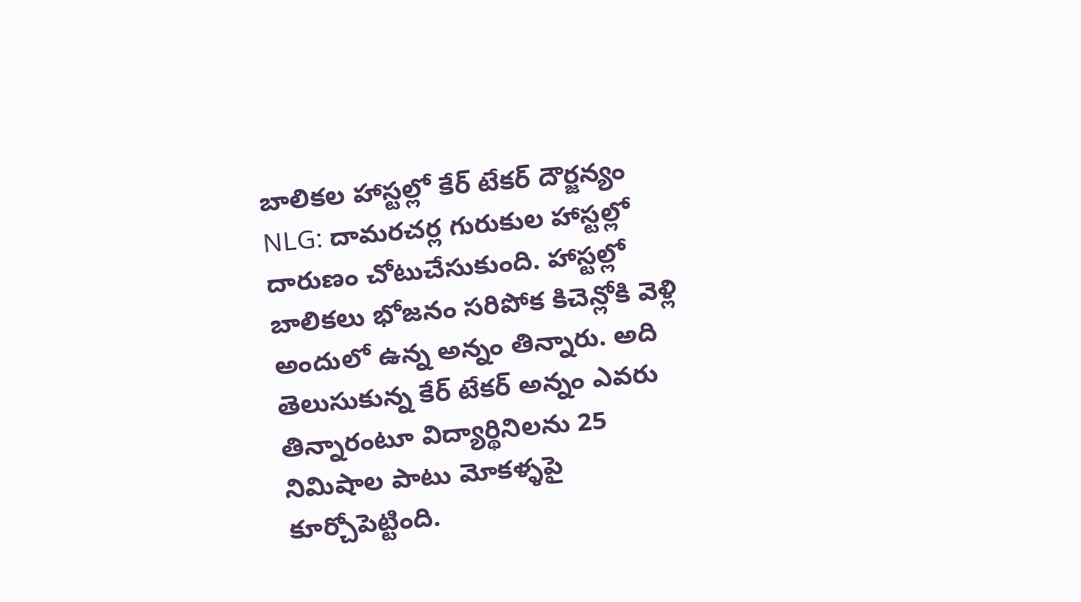బాలికల హాస్టల్లో కేర్ టేకర్ దౌర్జన్యం
NLG: దామరచర్ల గురుకుల హాస్టల్లో దారుణం చోటుచేసుకుంది. హాస్టల్లో బాలికలు భోజనం సరిపోక కిచెన్లోకి వెళ్లి అందులో ఉన్న అన్నం తిన్నారు. అది తెలుసుకున్న కేర్ టేకర్ అన్నం ఎవరు తిన్నారంటూ విద్యార్థినిలను 25 నిమిషాల పాటు మోకళ్ళపై కూర్చోపెట్టింది.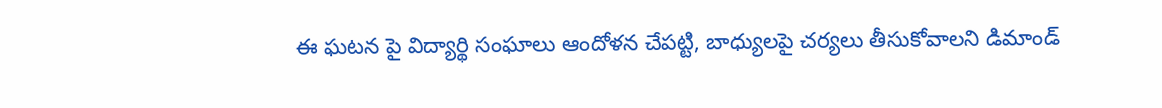ఈ ఘటన పై విద్యార్థి సంఘాలు ఆందోళన చేపట్టి, బాధ్యులపై చర్యలు తీసుకోవాలని డిమాండ్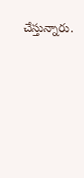చేస్తున్నారు.